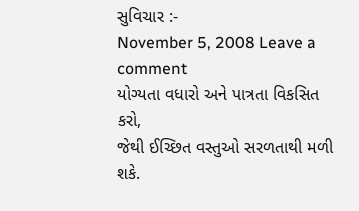સુવિચાર :-
November 5, 2008 Leave a comment
યોગ્યતા વધારો અને પાત્રતા વિકસિત કરો,
જેથી ઈચ્છિત વસ્તુઓ સરળતાથી મળી શકે.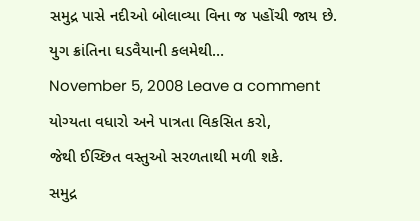સમુદ્ર પાસે નદીઓ બોલાવ્યા વિના જ પહોંચી જાય છે.
યુગ ક્રાંતિના ઘડવૈયાની કલમેથી…
November 5, 2008 Leave a comment
યોગ્યતા વધારો અને પાત્રતા વિકસિત કરો,
જેથી ઈચ્છિત વસ્તુઓ સરળતાથી મળી શકે.
સમુદ્ર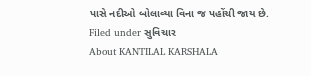પાસે નદીઓ બોલાવ્યા વિના જ પહોંચી જાય છે.
Filed under સુવિચાર
About KANTILAL KARSHALA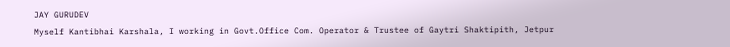JAY GURUDEV
Myself Kantibhai Karshala, I working in Govt.Office Com. Operator & Trustee of Gaytri Shaktipith, Jetpur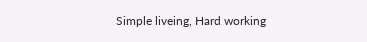Simple liveing, Hard working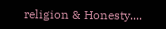religion & Honesty....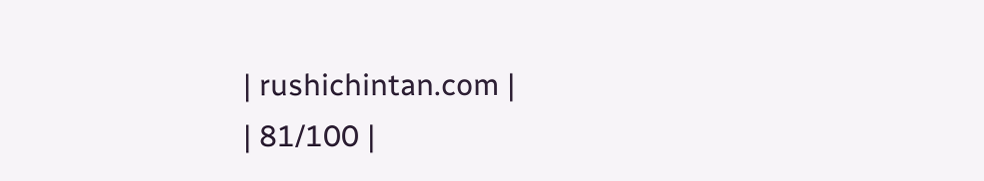| rushichintan.com |
| 81/100 |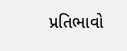પ્રતિભાવો